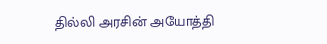தில்லி அரசின் அயோத்தி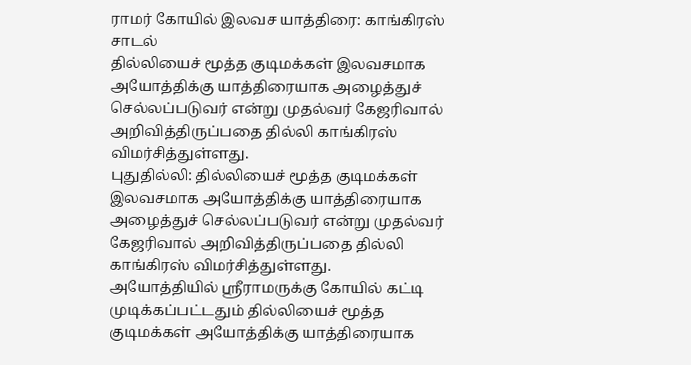ராமர் கோயில் இலவச யாத்திரை: காங்கிரஸ் சாடல்
தில்லியைச் மூத்த குடிமக்கள் இலவசமாக அயோத்திக்கு யாத்திரையாக அழைத்துச் செல்லப்படுவர் என்று முதல்வர் கேஜரிவால் அறிவித்திருப்பதை தில்லி காங்கிரஸ் விமர்சித்துள்ளது.
புதுதில்லி: தில்லியைச் மூத்த குடிமக்கள் இலவசமாக அயோத்திக்கு யாத்திரையாக அழைத்துச் செல்லப்படுவர் என்று முதல்வர் கேஜரிவால் அறிவித்திருப்பதை தில்லி காங்கிரஸ் விமர்சித்துள்ளது.
அயோத்தியில் ஸ்ரீராமருக்கு கோயில் கட்டி முடிக்கப்பட்டதும் தில்லியைச் மூத்த குடிமக்கள் அயோத்திக்கு யாத்திரையாக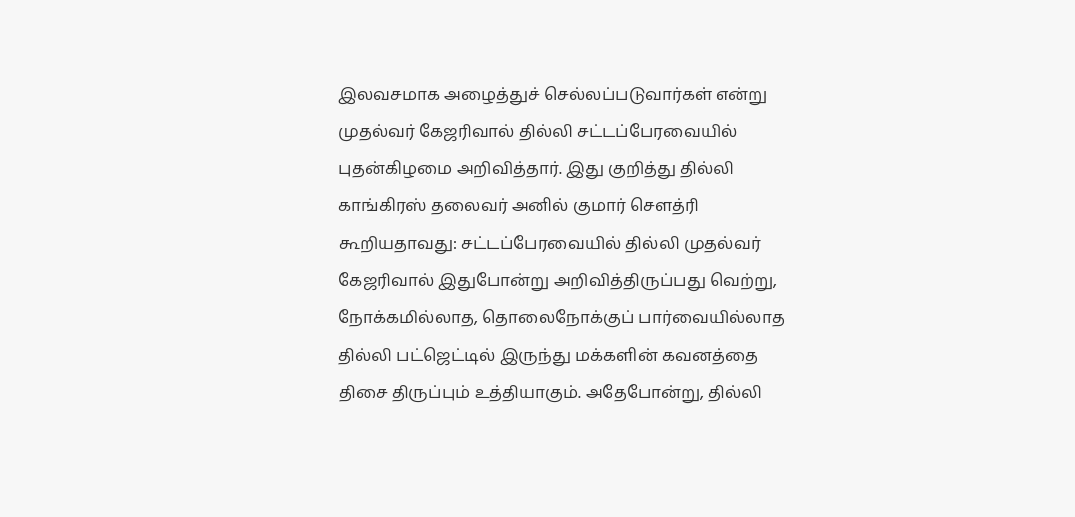இலவசமாக அழைத்துச் செல்லப்படுவார்கள் என்று முதல்வர் கேஜரிவால் தில்லி சட்டப்பேரவையில் புதன்கிழமை அறிவித்தார். இது குறித்து தில்லி காங்கிரஸ் தலைவர் அனில் குமார் சௌத்ரி கூறியதாவது: சட்டப்பேரவையில் தில்லி முதல்வர் கேஜரிவால் இதுபோன்று அறிவித்திருப்பது வெற்று, நோக்கமில்லாத, தொலைநோக்குப் பார்வையில்லாத தில்லி பட்ஜெட்டில் இருந்து மக்களின் கவனத்தை திசை திருப்பும் உத்தியாகும். அதேபோன்று, தில்லி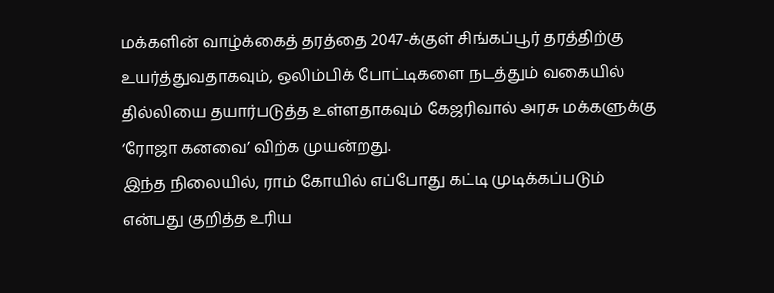மக்களின் வாழ்க்கைத் தரத்தை 2047-க்குள் சிங்கப்பூர் தரத்திற்கு உயர்த்துவதாகவும், ஒலிம்பிக் போட்டிகளை நடத்தும் வகையில் தில்லியை தயார்படுத்த உள்ளதாகவும் கேஜரிவால் அரசு மக்களுக்கு ‘ரோஜா கனவை’ விற்க முயன்றது.
இந்த நிலையில், ராம் கோயில் எப்போது கட்டி முடிக்கப்படும் என்பது குறித்த உரிய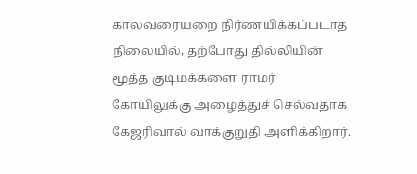காலவரையறை நிர்ணயிக்கப்படாத நிலையில், தற்போது தில்லியின் மூத்த குடிமக்களை ராமர் கோயிலுக்கு அழைத்துச் செல்வதாக கேஜரிவால் வாக்குறுதி அளிக்கிறார்.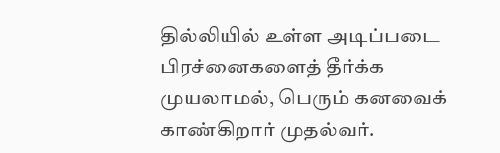தில்லியில் உள்ள அடிப்படை பிரச்னைகளைத் தீர்க்க முயலாமல், பெரும் கனவைக் காண்கிறார் முதல்வர்.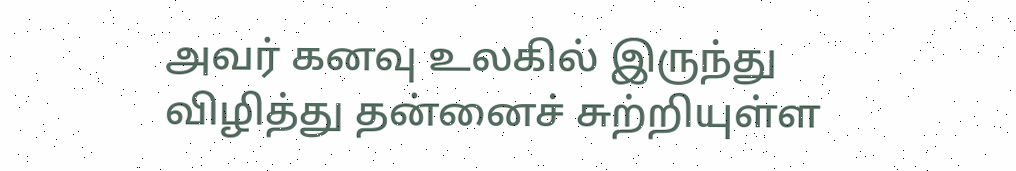அவர் கனவு உலகில் இருந்து விழித்து தன்னைச் சுற்றியுள்ள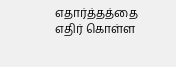எதார்த்தத்தை எதிர் கொள்ள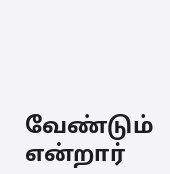வேண்டும் என்றார்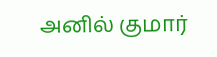அனில் குமார்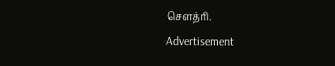சௌத்ரி.
Advertisement